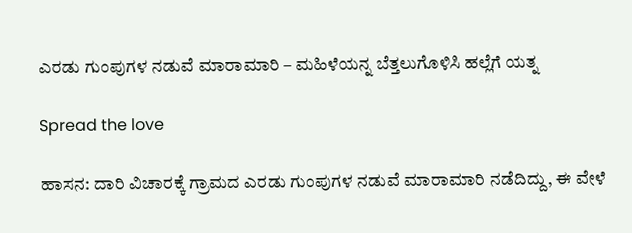ಎರಡು ಗುಂಪುಗಳ ನಡುವೆ ಮಾರಾಮಾರಿ – ಮಹಿಳೆಯನ್ನ ಬೆತ್ತಲುಗೊಳಿಸಿ ಹಲ್ಲೆಗೆ ಯತ್ನ

Spread the love

ಹಾಸನ: ದಾರಿ ವಿಚಾರಕ್ಕೆ ಗ್ರಾಮದ ಎರಡು ಗುಂಪುಗಳ ನಡುವೆ ಮಾರಾಮಾರಿ ನಡೆದಿದ್ದು, ಈ ವೇಳೆ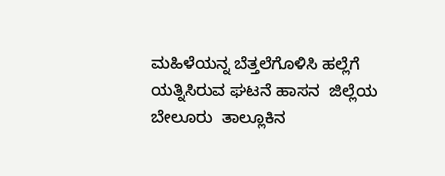ಮಹಿಳೆಯನ್ನ ಬೆತ್ತಲೆಗೊಳಿಸಿ ಹಲ್ಲೆಗೆ ಯತ್ನಿಸಿರುವ ಘಟನೆ ಹಾಸನ  ಜಿಲ್ಲೆಯ ಬೇಲೂರು  ತಾಲ್ಲೂಕಿನ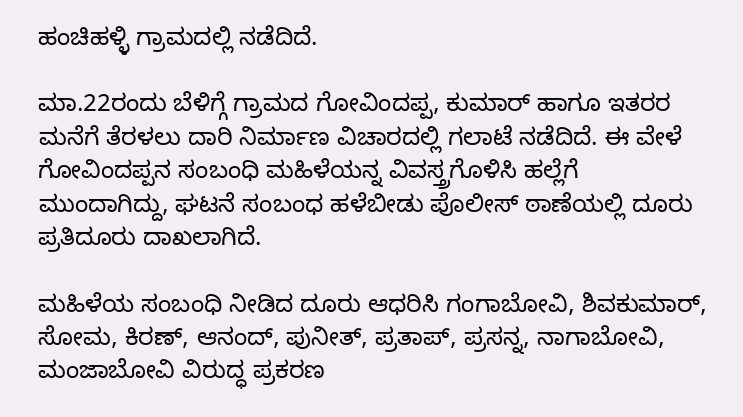ಹಂಚಿಹಳ್ಳಿ ಗ್ರಾಮದಲ್ಲಿ ನಡೆದಿದೆ.

ಮಾ.22ರಂದು ಬೆಳಿಗ್ಗೆ ಗ್ರಾಮದ ಗೋವಿಂದಪ್ಪ, ಕುಮಾರ್ ಹಾಗೂ ಇತರರ ಮನೆಗೆ ತೆರಳಲು ದಾರಿ ನಿರ್ಮಾಣ ವಿಚಾರದಲ್ಲಿ ಗಲಾಟೆ ನಡೆದಿದೆ. ಈ ವೇಳೆ ಗೋವಿಂದಪ್ಪನ ಸಂಬಂಧಿ ಮಹಿಳೆಯನ್ನ ವಿವಸ್ತ್ರಗೊಳಿಸಿ ಹಲ್ಲೆಗೆ ಮುಂದಾಗಿದ್ದು, ಘಟನೆ ಸಂಬಂಧ ಹಳೆಬೀಡು ಪೊಲೀಸ್ ಠಾಣೆಯಲ್ಲಿ ದೂರು ಪ್ರತಿದೂರು ದಾಖಲಾಗಿದೆ.

ಮಹಿಳೆಯ ಸಂಬಂಧಿ ನೀಡಿದ ದೂರು ಆಧರಿಸಿ ಗಂಗಾಬೋವಿ, ಶಿವಕುಮಾರ್, ಸೋಮ, ಕಿರಣ್, ಆನಂದ್, ಪುನೀತ್, ಪ್ರತಾಪ್, ಪ್ರಸನ್ನ, ನಾಗಾಬೋವಿ, ಮಂಜಾಬೋವಿ ವಿರುದ್ಧ ಪ್ರಕರಣ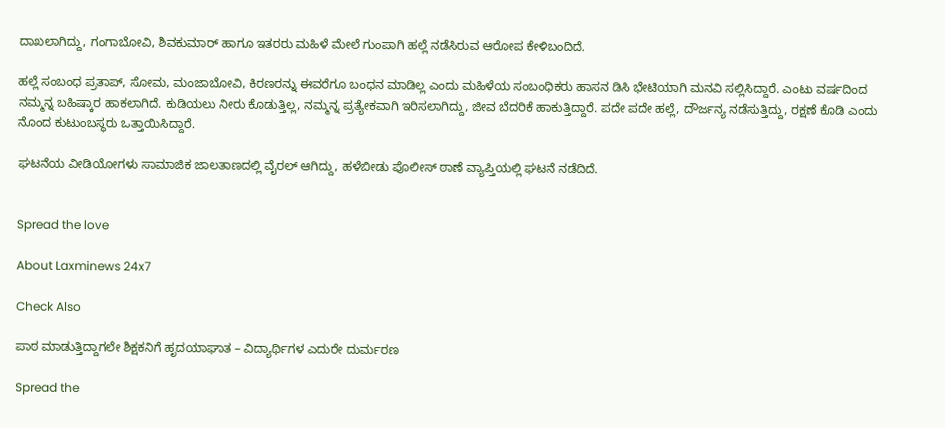ದಾಖಲಾಗಿದ್ದು, ಗಂಗಾಬೋವಿ, ಶಿವಕುಮಾರ್ ಹಾಗೂ ಇತರರು ಮಹಿಳೆ ಮೇಲೆ ಗುಂಪಾಗಿ ಹಲ್ಲೆ ನಡೆಸಿರುವ ಆರೋಪ ಕೇಳಿಬಂದಿದೆ.

ಹಲ್ಲೆ ಸಂಬಂಧ ಪ್ರತಾಪ್, ಸೋಮ, ಮಂಜಾಬೋವಿ, ಕಿರಣರನ್ನು ಈವರೆಗೂ ಬಂಧನ ಮಾಡಿಲ್ಲ ಎಂದು ಮಹಿಳೆಯ ಸಂಬಂಧಿಕರು ಹಾಸನ ಡಿಸಿ ಭೇಟಿಯಾಗಿ ಮನವಿ ಸಲ್ಲಿಸಿದ್ದಾರೆ. ಎಂಟು ವರ್ಷದಿಂದ ನಮ್ಮನ್ನ ಬಹಿಷ್ಕಾರ ಹಾಕಲಾಗಿದೆ. ಕುಡಿಯಲು ನೀರು ಕೊಡುತ್ತಿಲ್ಲ, ನಮ್ಮನ್ನ ಪ್ರತ್ಯೇಕವಾಗಿ ಇರಿಸಲಾಗಿದ್ದು, ಜೀವ ಬೆದರಿಕೆ ಹಾಕುತ್ತಿದ್ದಾರೆ. ಪದೇ ಪದೇ ಹಲ್ಲೆ, ದೌರ್ಜನ್ಯ ನಡೆಸುತ್ತಿದ್ದು, ರಕ್ಷಣೆ ಕೊಡಿ ಎಂದು ನೊಂದ ಕುಟುಂಬಸ್ಥರು ಒತ್ತಾಯಿಸಿದ್ದಾರೆ.

ಘಟನೆಯ ವೀಡಿಯೋಗಳು ಸಾಮಾಜಿಕ ಜಾಲತಾಣದಲ್ಲಿ ವೈರಲ್ ಆಗಿದ್ದು, ಹಳೆಬೀಡು ಪೊಲೀಸ್ ಠಾಣೆ ವ್ಯಾಪ್ತಿಯಲ್ಲಿ ಘಟನೆ ನಡೆದಿದೆ.


Spread the love

About Laxminews 24x7

Check Also

ಪಾಠ ಮಾಡುತ್ತಿದ್ದಾಗಲೇ ಶಿಕ್ಷಕನಿಗೆ ಹೃದಯಾಘಾತ – ವಿದ್ಯಾರ್ಥಿಗಳ ಎದುರೇ ದುರ್ಮರಣ

Spread the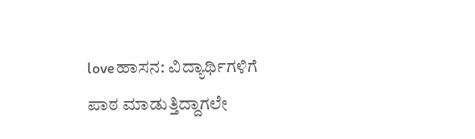loveಹಾಸನ: ವಿದ್ಯಾರ್ಥಿಗಳಿಗೆ  ಪಾಠ ಮಾಡುತ್ತಿದ್ದಾಗಲೇ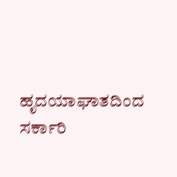ಹೃದಯಾಘಾತದಿಂದ  ಸರ್ಕಾರಿ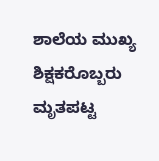ಶಾಲೆಯ ಮುಖ್ಯ ಶಿಕ್ಷಕರೊಬ್ಬರು ಮೃತಪಟ್ಟ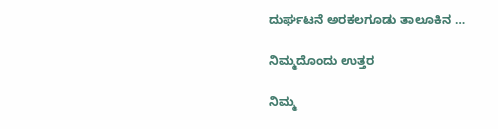ದುರ್ಘಟನೆ ಅರಕಲಗೂಡು ತಾಲೂಕಿನ …

ನಿಮ್ಮದೊಂದು ಉತ್ತರ

ನಿಮ್ಮ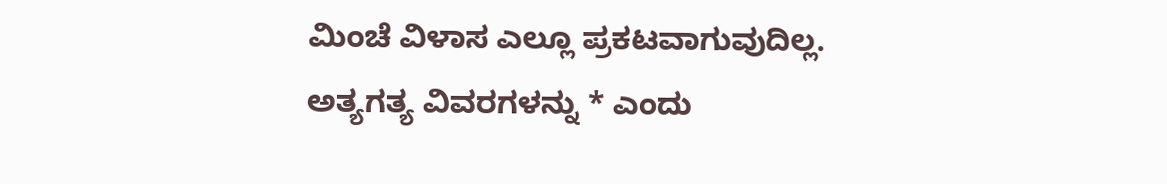ಮಿಂಚೆ ವಿಳಾಸ ಎಲ್ಲೂ ಪ್ರಕಟವಾಗುವುದಿಲ್ಲ. ಅತ್ಯಗತ್ಯ ವಿವರಗಳನ್ನು * ಎಂದು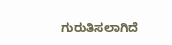ಗುರುತಿಸಲಾಗಿದೆ